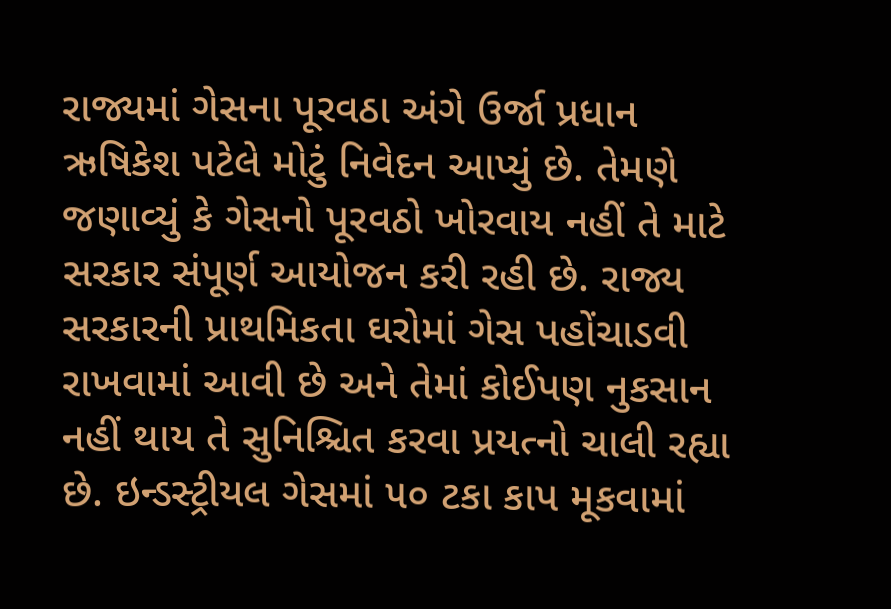રાજ્યમાં ગેસના પૂરવઠા અંગે ઉર્જા પ્રધાન ઋષિકેશ પટેલે મોટું નિવેદન આપ્યું છે. તેમણે જણાવ્યું કે ગેસનો પૂરવઠો ખોરવાય નહીં તે માટે સરકાર સંપૂર્ણ આયોજન કરી રહી છે. રાજ્ય સરકારની પ્રાથમિકતા ઘરોમાં ગેસ પહોંચાડવી રાખવામાં આવી છે અને તેમાં કોઈપણ નુકસાન નહીં થાય તે સુનિશ્ચિત કરવા પ્રયત્નો ચાલી રહ્યા છે. ઇન્ડસ્ટ્રીયલ ગેસમાં ૫૦ ટકા કાપ મૂકવામાં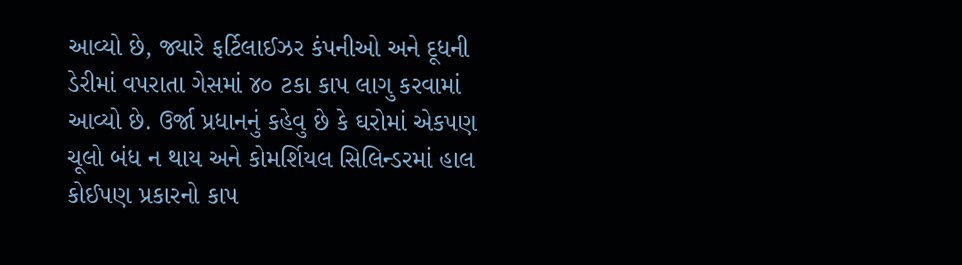આવ્યો છે, જ્યારે ફર્ટિલાઈઝર કંપનીઓ અને દૂધની ડેરીમાં વપરાતા ગેસમાં ૪૦ ટકા કાપ લાગુ કરવામાં આવ્યો છે. ઉર્જા પ્રધાનનું કહેવુ છે કે ઘરોમાં એકપણ ચૂલો બંધ ન થાય અને કોમર્શિયલ સિલિન્ડરમાં હાલ કોઈપણ પ્રકારનો કાપ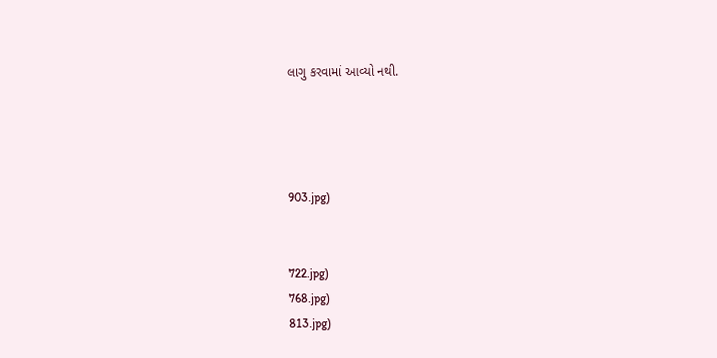લાગુ કરવામાં આવ્યો નથી.




903.jpg)


722.jpg)
768.jpg)
813.jpg)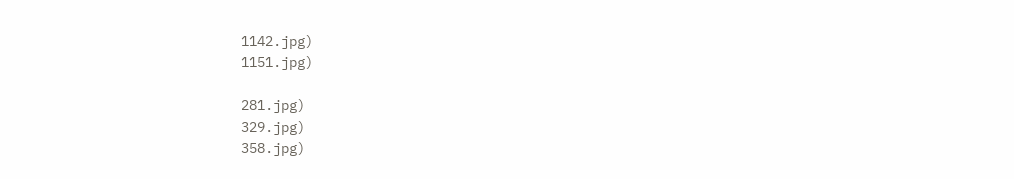1142.jpg)
1151.jpg)

281.jpg)
329.jpg)
358.jpg)